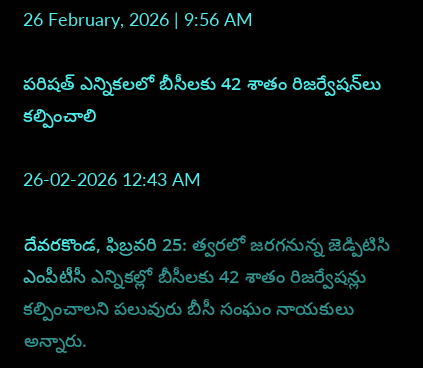26 February, 2026 | 9:56 AM

పరిషత్ ఎన్నికలలో బీసీలకు 42 శాతం రిజర్వేషన్‌లు కల్పించాలి

26-02-2026 12:43 AM

దేవరకొండ, ఫిబ్రవరి 25: త్వరలో జరగనున్న జెడ్పిటిసి ఎంపీటీసీ ఎన్నికల్లో బీసీలకు 42 శాతం రిజర్వేషన్లు కల్పించాలని పలువురు బీసీ సంఘం నాయకులు అన్నారు.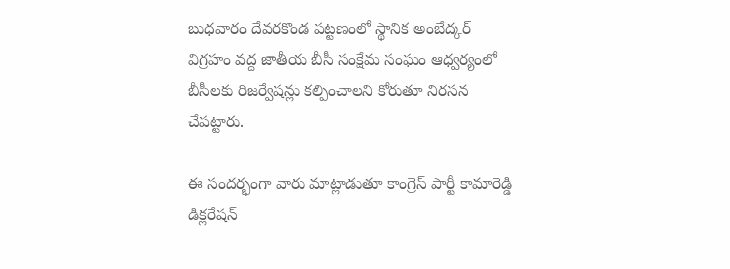బుధవారం దేవరకొండ పట్టణంలో స్థానిక అంబేద్కర్ విగ్రహం వద్ద జాతీయ బీసీ సంక్షేమ సంఘం ఆధ్వర్యంలో బీసీలకు రిజర్వేషన్లు కల్పించాలని కోరుతూ నిరసన చేపట్టారు.

ఈ సందర్భంగా వారు మాట్లాడుతూ కాంగ్రెస్ పార్టీ కామారెడ్డి డిక్లరేషన్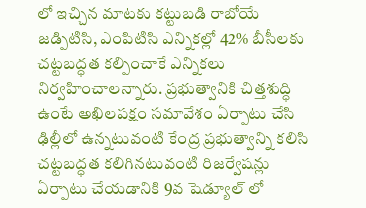లో ఇచ్చిన మాటకు కట్టుబడి రాబోయే జడ్పిటిసి, ఎంపిటిసి ఎన్నికల్లో 42% బీసీలకు చట్టబద్ధత కల్పించాకే ఎన్నికలు నిర్వహించాలన్నారు. ప్రభుత్వానికి చిత్తశుద్ధి ఉంటే అఖిలపక్షం సమావేశం ఏర్పాటు చేసి ఢిల్లీలో ఉన్నటువంటి కేంద్ర ప్రభుత్వాన్ని కలిసి చట్టబద్ధత కలిగినటువంటి రిజర్వేషన్లు ఏర్పాటు చేయడానికి 9వ షెడ్యూల్ లో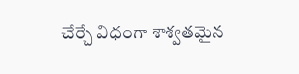చేర్చే విధంగా శాశ్వతమైన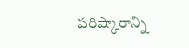పరిష్కారాన్ని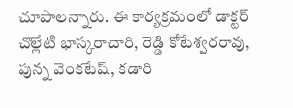చూపాలన్నారు. ఈ కార్యక్రమంలో డాక్టర్ చొల్లేటి భాస్కరాచారి, రెడ్డి కోటేశ్వరరావు, పున్న వెంకటేష్, కడారి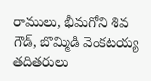రాములు, భీమగోని శివ గౌడ్, బొమ్మిడి వెంకటయ్య తదితరులు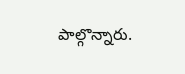పాల్గొన్నారు.